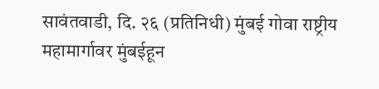सावंतवाडी, दि. २६ (प्रतिनिधी) मुंबई गोवा राष्ट्रीय महामार्गावर मुंबईहून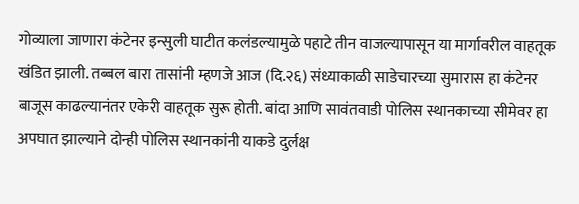गोव्याला जाणारा कंटेनर इन्सुली घाटीत कलंडल्यामुळे पहाटे तीन वाजल्यापासून या मार्गावरील वाहतूक खंडित झाली. तब्बल बारा तासांनी म्हणजे आज (दि.२६) संध्याकाळी साडेचारच्या सुमारास हा कंटेनर बाजूस काढल्यानंतर एकेरी वाहतूक सुरू होती. बांदा आणि सावंतवाडी पोलिस स्थानकाच्या सीमेवर हा अपघात झाल्याने दोन्ही पोलिस स्थानकांनी याकडे दुर्लक्ष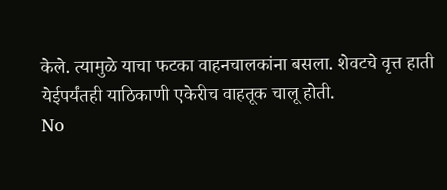केले. त्यामुळे याचा फटका वाहनचालकांना बसला. शेवटचे वृत्त हाती येईपर्यंतही याठिकाणी एकेरीच वाहतूक चालू होती.
No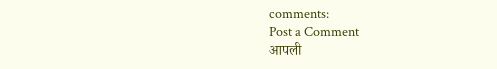comments:
Post a Comment
आपली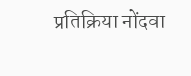प्रतिक्रिया नोंदवा